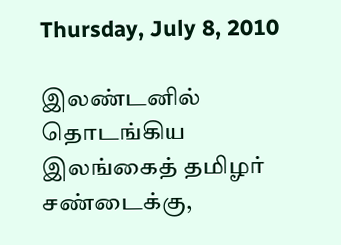Thursday, July 8, 2010

இலண்டனில் தொடங்கிய இலங்கைத் தமிழர் சண்டைக்கு,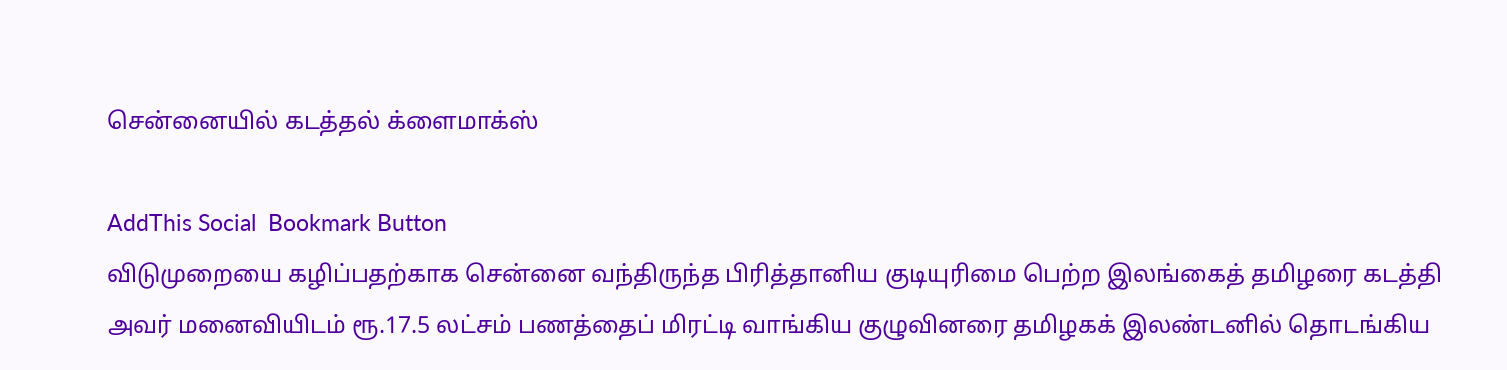சென்னையில் கடத்தல் க்ளைமாக்ஸ்

AddThis Social  Bookmark Button
விடுமுறையை கழிப்பதற்காக சென்னை வந்திருந்த பிரித்தானிய குடியுரிமை பெற்ற இலங்கைத் தமிழரை கடத்தி அவர் மனைவியிடம் ரூ.17.5 லட்சம் பணத்தைப் மிரட்டி வாங்கிய குழுவினரை தமிழகக் இலண்டனில் தொடங்கிய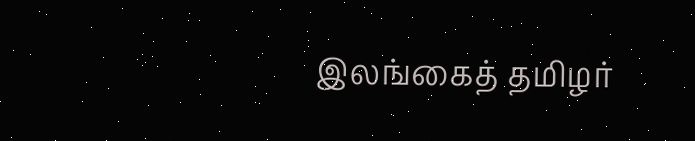இலங்கைத் தமிழர்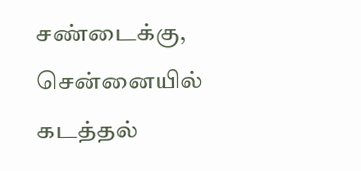சண்டைக்கு, சென்னையில் கடத்தல்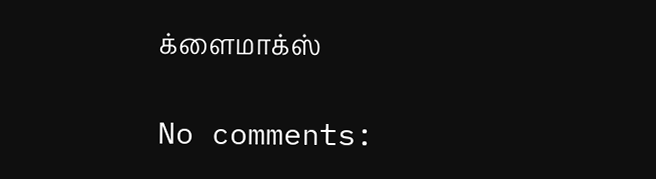க்ளைமாக்ஸ்

No comments: